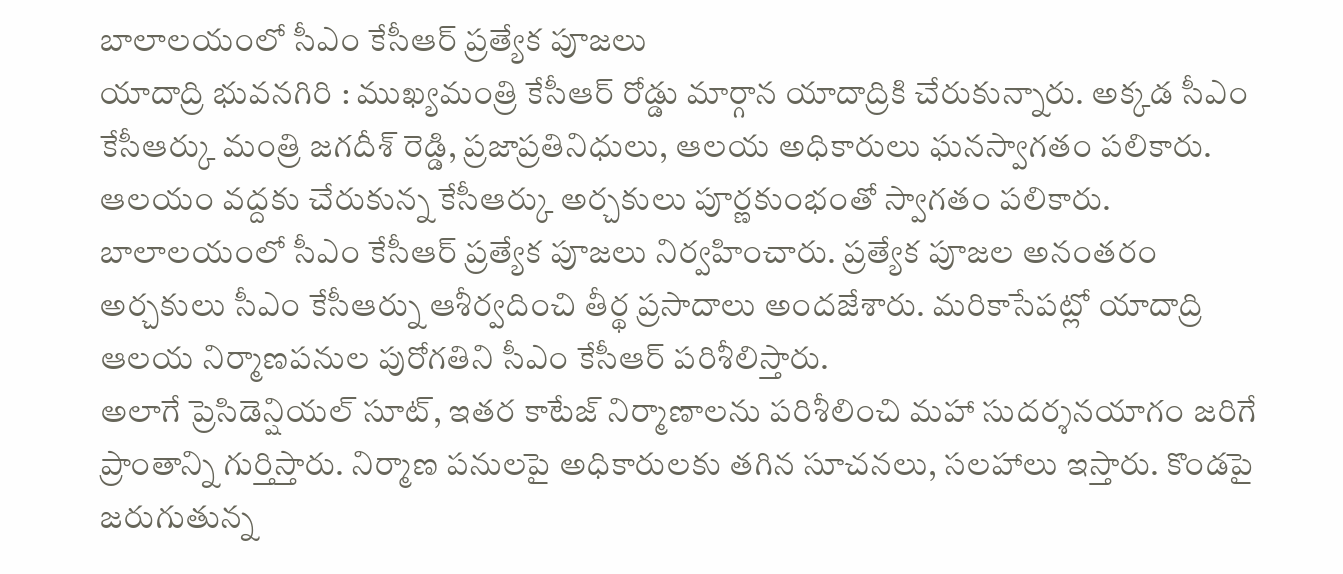బాలాలయంలో సీఎం కేసీఆర్ ప్రత్యేక పూజలు
యాదాద్రి భువనగిరి : ముఖ్యమంత్రి కేసీఆర్ రోడ్డు మార్గాన యాదాద్రికి చేరుకున్నారు. అక్కడ సీఎం కేసీఆర్కు మంత్రి జగదీశ్ రెడ్డి, ప్రజాప్రతినిధులు, ఆలయ అధికారులు ఘనస్వాగతం పలికారు. ఆలయం వద్దకు చేరుకున్న కేసీఆర్కు అర్చకులు పూర్ణకుంభంతో స్వాగతం పలికారు.
బాలాలయంలో సీఎం కేసీఆర్ ప్రత్యేక పూజలు నిర్వహించారు. ప్రత్యేక పూజల అనంతరం అర్చకులు సీఎం కేసీఆర్ను ఆశీర్వదించి తీర్థ ప్రసాదాలు అందజేశారు. మరికాసేపట్లో యాదాద్రి ఆలయ నిర్మాణపనుల పురోగతిని సీఎం కేసీఆర్ పరిశీలిస్తారు.
అలాగే ప్రెసిడెన్షియల్ సూట్, ఇతర కాటేజ్ నిర్మాణాలను పరిశీలించి మహా సుదర్శనయాగం జరిగే ప్రాంతాన్ని గుర్తిస్తారు. నిర్మాణ పనులపై అధికారులకు తగిన సూచనలు, సలహాలు ఇస్తారు. కొండపై జరుగుతున్న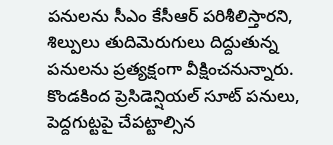పనులను సీఎం కేసీఆర్ పరిశీలిస్తారని, శిల్పులు తుదిమెరుగులు దిద్దుతున్న పనులను ప్రత్యక్షంగా వీక్షించనున్నారు.
కొండకింద ప్రెసిడెన్షియల్ సూట్ పనులు, పెద్దగుట్టపై చేపట్టాల్సిన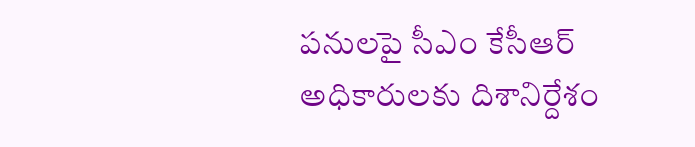పనులపై సీఎం కేసీఆర్ అధికారులకు దిశానిర్దేశం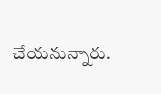చేయనున్నారు.